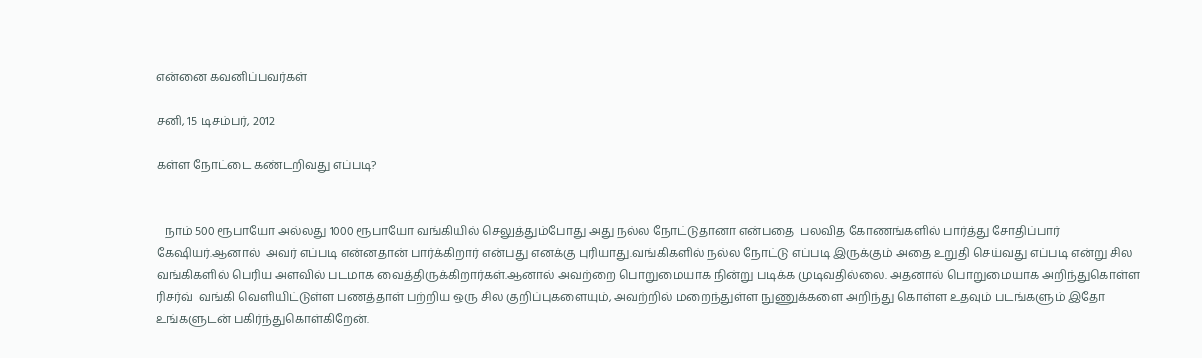என்னை கவனிப்பவர்கள்

சனி, 15 டிசம்பர், 2012

கள்ள நோட்டை கண்டறிவது எப்படி?


   நாம் 500 ரூபாயோ அல்லது 1000 ரூபாயோ வங்கியில் செலுத்தும்போது அது நல்ல நோட்டுதானா என்பதை  பலவித கோணங்களில் பார்த்து சோதிப்பார் கேஷியர்.ஆனால்  அவர் எப்படி என்னதான் பார்க்கிறார் என்பது எனக்கு புரியாது.வங்கிகளில் நல்ல நோட்டு எப்படி இருக்கும் அதை உறுதி செய்வது எப்படி என்று சில வங்கிகளில் பெரிய அளவில் படமாக வைத்திருக்கிறார்கள்.ஆனால் அவற்றை பொறுமையாக நின்று படிக்க முடிவதில்லை. அதனால் பொறுமையாக அறிந்துகொள்ள  ரிசர்வ்  வங்கி வெளியிட்டுள்ள பணத்தாள் பற்றிய ஒரு சில குறிப்புகளையும், அவற்றில் மறைந்துள்ள நுணுக்களை அறிந்து கொள்ள உதவும் படங்களும் இதோ உங்களுடன் பகிர்ந்துகொள்கிறேன்.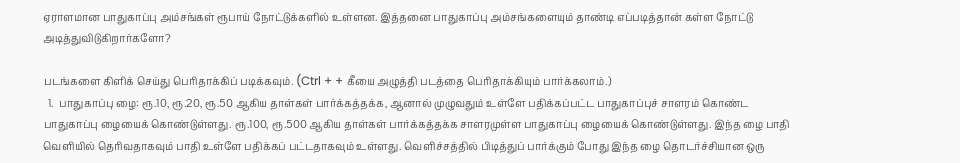ஏராளமான பாதுகாப்பு அம்சங்கள் ரூபாய் நோட்டுக்களில் உள்ளன. இத்தனை பாதுகாப்பு அம்சங்களையும் தாண்டி எப்படித்தான் கள்ள நோட்டு அடித்துவிடுகிறார்களோ?

படங்களை கிளிக் செய்து பெரிதாக்கிப் படிக்கவும். (Ctrl + + கீயை அழுத்தி படத்தை பெரிதாக்கியும் பார்க்கலாம்.)
  1.  பாதுகாப்பு ழை: ரூ.10, ரூ.20, ரூ.50 ஆகிய தாள்கள் பார்க்கத்தக்க, ஆனால் முழுவதும் உள்ளே பதிக்கப்பட்ட பாதுகாப்புச் சாளரம் கொண்ட பாதுகாப்பு ழையைக் கொண்டுள்ளது. ரூ.100, ரூ.500 ஆகிய தாள்கள் பார்க்கத்தக்க சாளரமுள்ள பாதுகாப்பு ழையைக் கொண்டுள்ளது. இந்த ழை பாதி வெளியில் தெரிவதாகவும் பாதி உள்ளே பதிக்கப் பட்டதாகவும் உள்ளது. வெளிச்சத்தில் பிடித்துப் பார்க்கும் போது இந்த ழை தொடர்ச்சியான ஒரு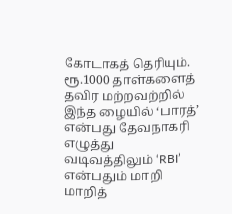கோடாகத் தெரியும். ரூ.1000 தாள்களைத் தவிர மற்றவற்றில் இந்த ழையில் ‘பாரத்’ என்பது தேவநாகரி எழுத்து வடிவத்திலும் ‘RBI’ என்பதும் மாறி மாறித்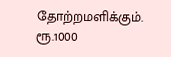தோற்றமளிக்கும். ரூ.1000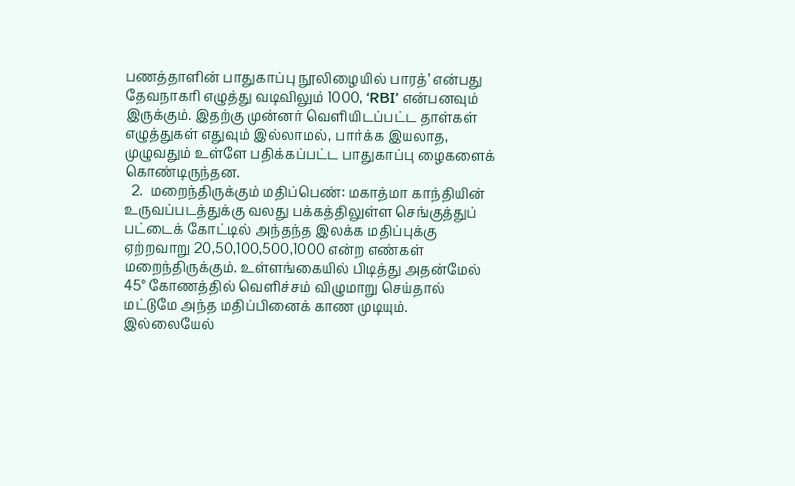பணத்தாளின் பாதுகாப்பு நூலிழையில் பாரத்’ என்பது தேவநாகரி எழுத்து வடிவிலும் 1000, ‘RBI’ என்பனவும் இருக்கும். இதற்கு முன்னர் வெளியிடப்பட்ட தாள்கள் எழுத்துகள் எதுவும் இல்லாமல், பார்க்க இயலாத, முழுவதும் உள்ளே பதிக்கப்பட்ட பாதுகாப்பு ழைகளைக் கொண்டிருந்தன.
  2.  மறைந்திருக்கும் மதிப்பெண்: மகாத்மா காந்தியின் உருவப்படத்துக்கு வலது பக்கத்திலுள்ள செங்குத்துப் பட்டைக் கோட்டில் அந்தந்த இலக்க மதிப்புக்கு ஏற்றவாறு 20,50,100,500,1000 என்ற எண்கள் மறைந்திருக்கும். உள்ளங்கையில் பிடித்து அதன்மேல் 45° கோணத்தில் வெளிச்சம் விழுமாறு செய்தால் மட்டுமே அந்த மதிப்பினைக் காண முடியும். இல்லையேல்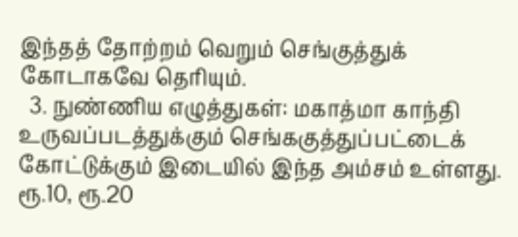இந்தத் தோற்றம் வெறும் செங்குத்துக் கோடாகவே தெரியும்.
  3. நுண்ணிய எழுத்துகள்: மகாத்மா காந்தி உருவப்படத்துக்கும் செங்ககுத்துப்பட்டைக் கோட்டுக்கும் இடையில் இந்த அம்சம் உள்ளது. ரூ.10, ரூ.20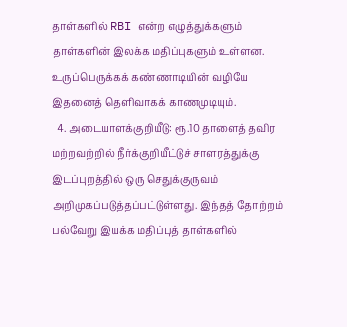தாள்களில் RBI என்ற எழுத்துக்களும் தாள்களின் இலக்க மதிப்புகளும் உள்ளன. உருப்பெருக்கக் கண்ணாடியின் வழியே இதனைத் தெளிவாகக் காணமுடியும்.
  4. அடையாளக்குறியீடு: ரூ.10 தாளைத் தவிர மற்றவற்றில் நீர்க்குறியீட்டுச் சாளரத்துக்கு இடப்புறத்தில் ஒரு செதுக்குருவம் அறிமுகப்படுத்தப்பட்டுள்ளது. இந்தத் தோற்றம் பல்வேறு இயக்க மதிப்புத் தாள்களில்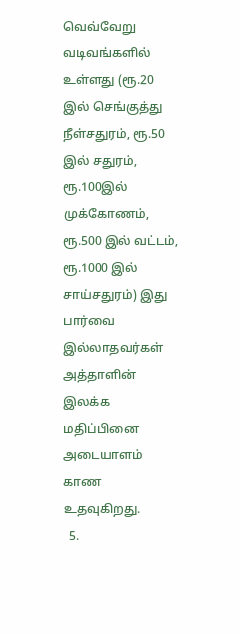வெவ்வேறு வடிவங்களில் உள்ளது (ரூ.20 இல் செங்குத்து நீள்சதுரம், ரூ.50 இல் சதுரம், ரூ.100இல் முக்கோணம், ரூ.500 இல் வட்டம், ரூ.1000 இல் சாய்சதுரம்) இது பார்வை இல்லாதவர்கள் அத்தாளின் இலக்க மதிப்பினை அடையாளம் காண உதவுகிறது.
  5.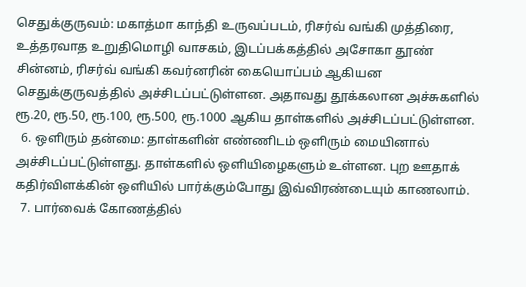செதுக்குருவம்: மகாத்மா காந்தி உருவப்படம், ரிசர்வ் வங்கி முத்திரை, உத்தரவாத உறுதிமொழி வாசகம், இடப்பக்கத்தில் அசோகா தூண் சின்னம், ரிசர்வ் வங்கி கவர்னரின் கையொப்பம் ஆகியன செதுக்குருவத்தில் அச்சிடப்பட்டுள்ளன. அதாவது தூக்கலான அச்சுகளில் ரூ.20, ரூ.50, ரூ.100, ரூ.500, ரூ.1000 ஆகிய தாள்களில் அச்சிடப்பட்டுள்ளன.
  6. ஒளிரும் தன்மை: தாள்களின் எண்ணிடம் ஒளிரும் மையினால் அச்சிடப்பட்டுள்ளது. தாள்களில் ஒளியிழைகளும் உள்ளன. புற ஊதாக் கதிர்விளக்கின் ஒளியில் பார்க்கும்போது இவ்விரண்டையும் காணலாம்.
  7. பார்வைக் கோணத்தில்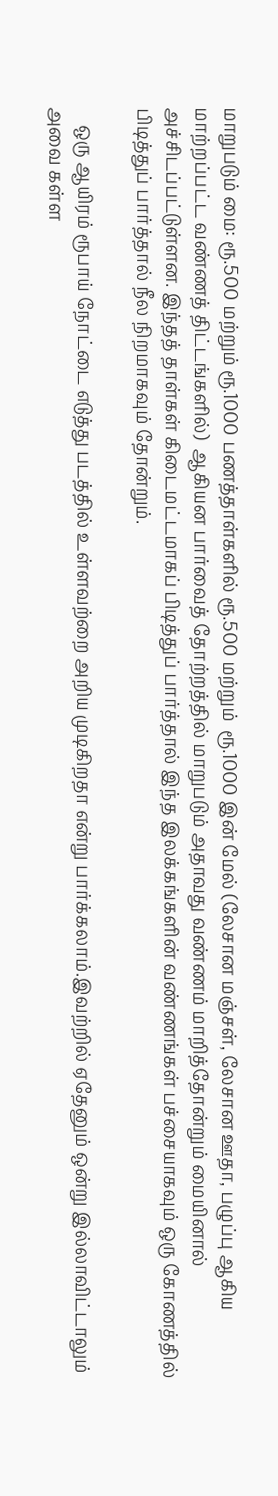மாறுபடும் மை: ரூ.500 மற்றும் ரூ.1000 பணத்தாள்களில் ரூ.500 மற்றும்  ரூ.1000 இன் மேல் (லேசான மஞ்சள், லேசான ஊதா, பழுப்பு ஆகிய மாற்றப்பட்ட வண்ணத் திட்டங்களில்)  ஆகியன பார்வைத் தோற்றத்தில் மாறுபடும் அதாவது வண்ணம் மாறித்தோன்றும் மையினால் அச்சிடப்பட்டுள்ளன. இந்தத் தாள்கள் கிடைமட்டமாகப் பிடித்துப் பார்த்தால் இந்த இலக்கங்களின் வண்ணங்கள் பச்சையாகவும் ஒரு கோணத்தில் பிடித்துப் பார்த்தால் நீல நிறமாகவும் தோன்றும்.

    ஒரு ஆயிரம் ரூபாய் நோட்டை எடுத்து படத்தில் உள்ளவற்றை அறிய முடிகிறதா என்று பார்க்கலாம்.இவற்றில் ஏதேனும் ஒன்று இல்லாவிட்டாலும் அவை கள்ள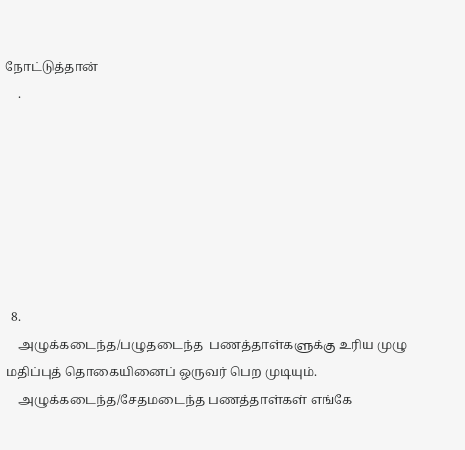நோட்டுத்தான்
    .







  8.
    அழுக்கடைந்த/பழுதடைந்த  பணத்தாள்களுக்கு உரிய முழு மதிப்புத் தொகையினைப் ஒருவர் பெற முடியும்.
    அழுக்கடைந்த/சேதமடைந்த பணத்தாள்கள் எங்கே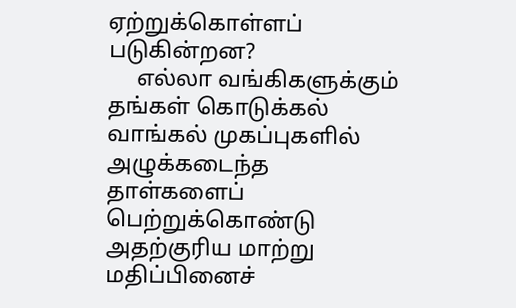ஏற்றுக்கொள்ளப் படுகின்றன?
     எல்லா வங்கிகளுக்கும் தங்கள் கொடுக்கல் வாங்கல் முகப்புகளில் அழுக்கடைந்த தாள்களைப் பெற்றுக்கொண்டு அதற்குரிய மாற்று மதிப்பினைச்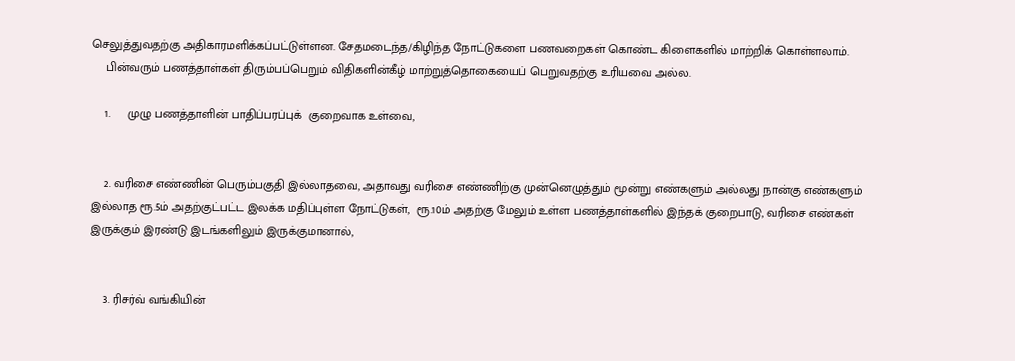செலுத்துவதற்கு அதிகாரமளிக்கப்பட்டுள்ளன. சேதமடைந்த/கிழிந்த நோட்டுகளை பணவறைகள் கொண்ட கிளைகளில் மாற்றிக் கொள்ளலாம்.
    பின்வரும் பணத்தாள்கள் திரும்பப்பெறும் விதிகளின்கீழ் மாற்றுத்தொகையைப் பெறுவதற்கு உரியவை அல்ல.

    1.     முழு பணத்தாளின் பாதிப்பரப்புக்  குறைவாக உள்வை,


    2. வரிசை எண்ணின் பெரும்பகுதி இல்லாதவை, அதாவது வரிசை எண்ணிற்கு முன்னெழுத்தும் மூன்று எண்களும் அல்லது நான்கு எண்களும் இல்லாத ரூ.5ம் அதற்குட்பட்ட இலக்க மதிப்புள்ள நோட்டுகள்,  ரூ.10ம் அதற்கு மேலும் உள்ள பணத்தாள்களில் இந்தக் குறைபாடு, வரிசை எண்கள் இருக்கும் இரண்டு இடங்களிலும் இருக்குமானால்,


    3. ரிசர்வ் வங்கியின்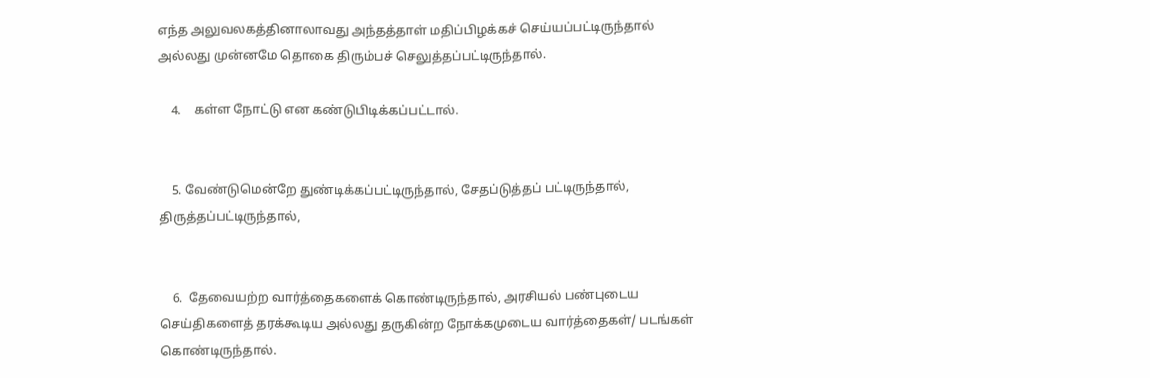எந்த அலுவலகத்தினாலாவது அந்தத்தாள் மதிப்பிழக்கச் செய்யப்பட்டிருந்தால் அல்லது முன்னமே தொகை திரும்பச் செலுத்தப்பட்டிருந்தால்.

    4.    கள்ள நோட்டு என கண்டுபிடிக்கப்பட்டால்.


    5. வேண்டுமென்றே துண்டிக்கப்பட்டிருந்தால், சேதப்டுத்தப் பட்டிருந்தால்,   திருத்தப்பட்டிருந்தால்,


    6.  தேவையற்ற வார்த்தைகளைக் கொண்டிருந்தால், அரசியல் பண்புடைய செய்திகளைத் தரக்கூடிய அல்லது தருகின்ற நோக்கமுடைய வார்த்தைகள்/ படங்கள் கொண்டிருந்தால்.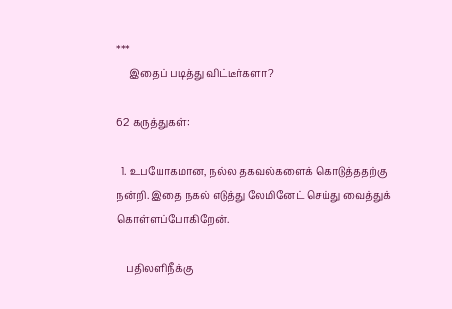***
     இதைப் படித்து விட்டீர்களா?

62 கருத்துகள்:

  1. உபயோகமான, நல்ல தகவல்களைக் கொடுத்ததற்கு நன்றி. இதை நகல் எடுத்து லேமினேட் செய்து வைத்துக் கொள்ளப்போகிறேன்.

    பதிலளிநீக்கு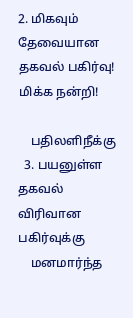2. மிகவும் தேவையான தகவல் பகிர்வு! மிக்க நன்றி!

    பதிலளிநீக்கு
  3. பயனுள்ள தகவல் விரிவான பகிர்வுக்கு
    மனமார்ந்த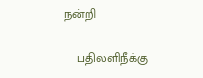நன்றி

    பதிலளிநீக்கு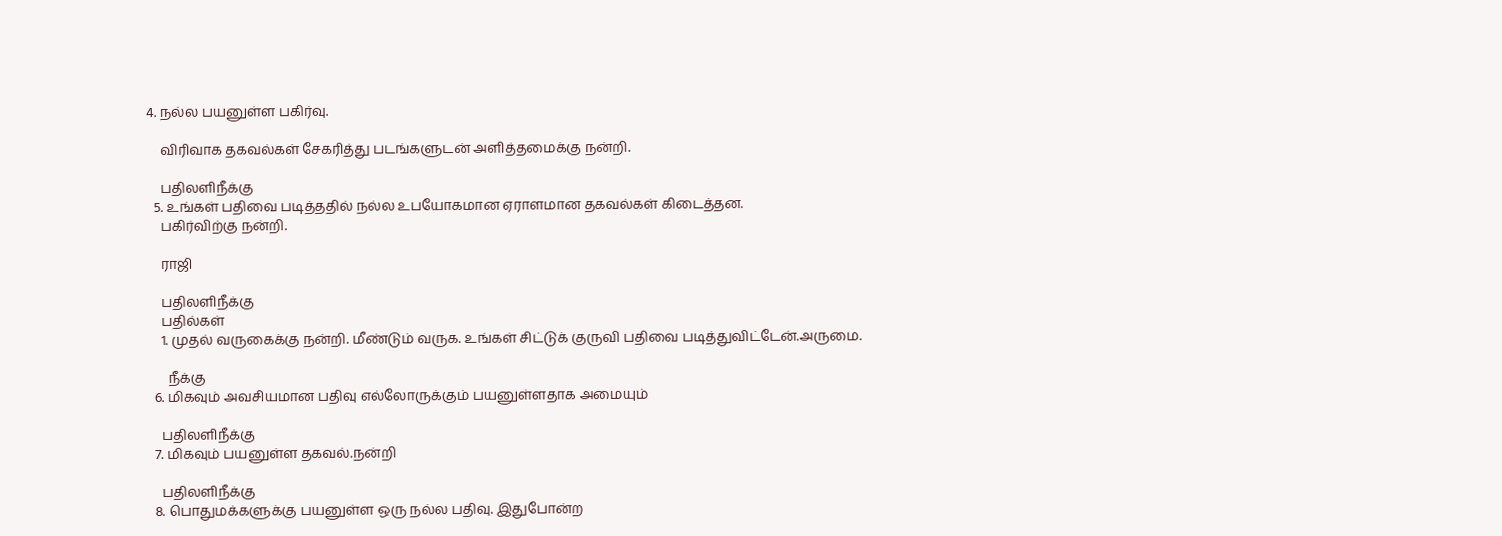4. நல்ல பயனுள்ள பகிர்வு.

    விரிவாக தகவல்கள் சேகரித்து படங்களுடன் அளித்தமைக்கு நன்றி.

    பதிலளிநீக்கு
  5. உங்கள் பதிவை படித்ததில் நல்ல உபயோகமான ஏராளமான தகவல்கள் கிடைத்தன.
    பகிர்விற்கு நன்றி.

    ராஜி

    பதிலளிநீக்கு
    பதில்கள்
    1. முதல் வருகைக்கு நன்றி. மீண்டும் வருக. உங்கள் சிட்டுக் குருவி பதிவை படித்துவிட்டேன்.அருமை.

      நீக்கு
  6. மிகவும் அவசியமான பதிவு எல்லோருக்கும் பயனுள்ளதாக அமையும்

    பதிலளிநீக்கு
  7. மிகவும் பயனுள்ள தகவல்.நன்றி

    பதிலளிநீக்கு
  8. பொதுமக்களுக்கு பயனுள்ள ஒரு நல்ல பதிவு. இதுபோன்ற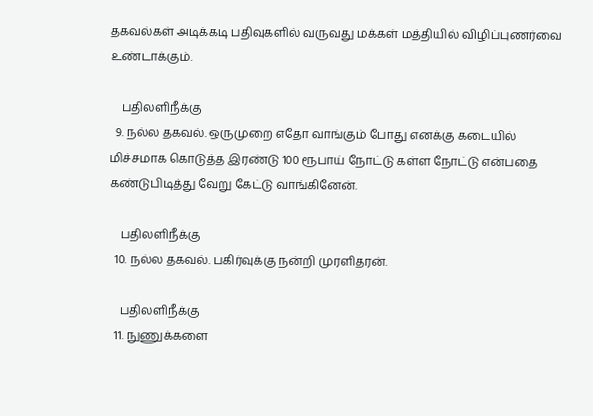தகவல்கள் அடிக்கடி பதிவுகளில் வருவது மக்கள் மத்தியில் விழிப்புணர்வை உண்டாக்கும்.

    பதிலளிநீக்கு
  9. நல்ல தகவல். ஒருமுறை எதோ வாங்கும் போது எனக்கு கடையில் மிச்சமாக கொடுத்த இரண்டு 100 ரூபாய் நோட்டு கள்ள நோட்டு என்பதை கண்டுபிடித்து வேறு கேட்டு வாங்கினேன்.

    பதிலளிநீக்கு
  10. நல்ல தகவல். பகிர்வுக்கு நன்றி முரளிதரன்.

    பதிலளிநீக்கு
  11. நுணுக்களை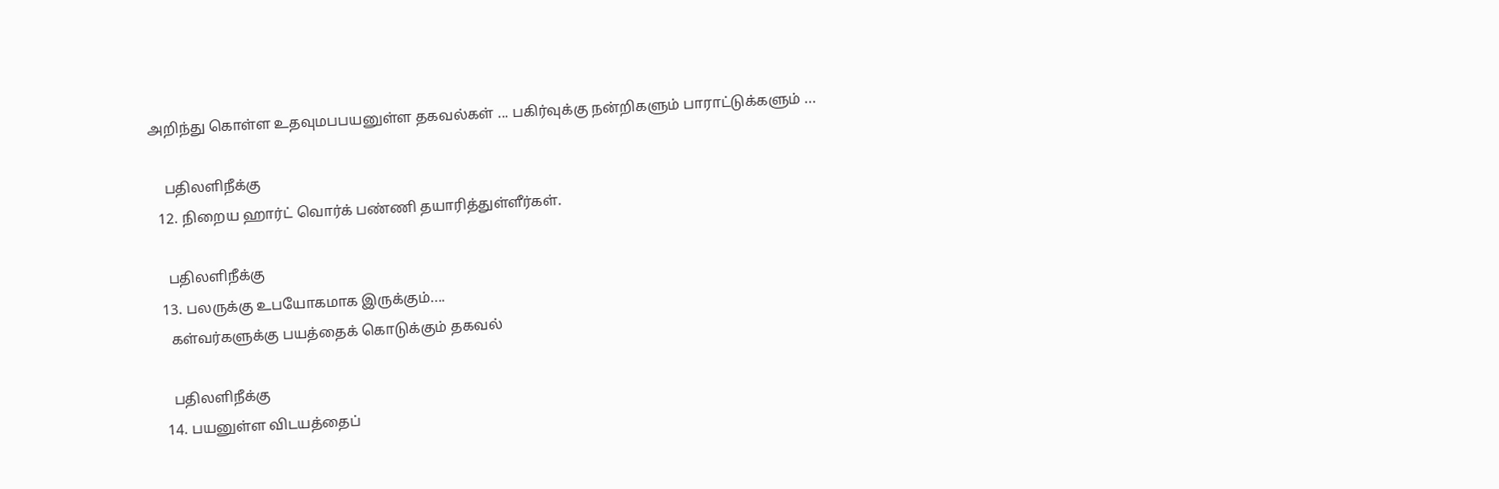அறிந்து கொள்ள உதவுமபபயனுள்ள தகவல்கள் ... பகிர்வுக்கு நன்றிகளும் பாராட்டுக்களும் ...

    பதிலளிநீக்கு
  12. நிறைய ஹார்ட் வொர்க் பண்ணி தயாரித்துள்ளீர்கள்.

    பதிலளிநீக்கு
  13. பலருக்கு உபயோகமாக இருக்கும்....
    கள்வர்களுக்கு பயத்தைக் கொடுக்கும் தகவல்

    பதிலளிநீக்கு
  14. பயனுள்ள விடயத்தைப்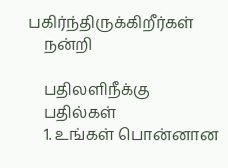பகிர்ந்திருக்கிறீர்கள்
    நன்றி

    பதிலளிநீக்கு
    பதில்கள்
    1. உங்கள் பொன்னான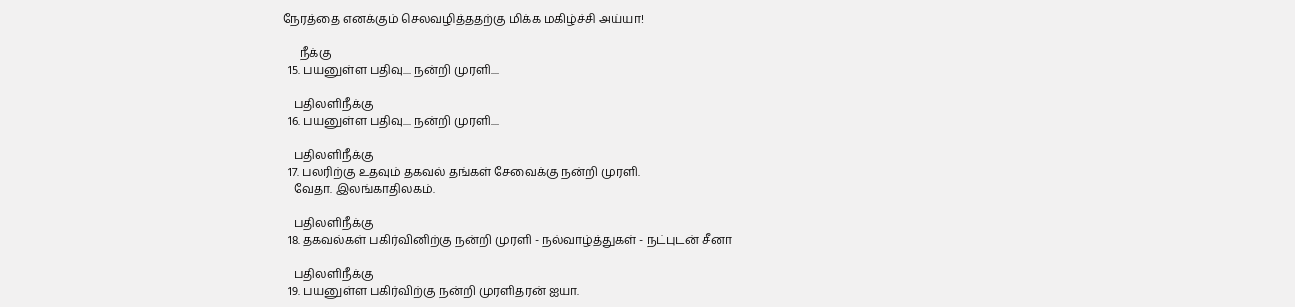நேரத்தை எனக்கும் செலவழித்ததற்கு மிக்க மகிழ்ச்சி அய்யா!

      நீக்கு
  15. பயனுள்ள பதிவு.... நன்றி முரளி....

    பதிலளிநீக்கு
  16. பயனுள்ள பதிவு.... நன்றி முரளி....

    பதிலளிநீக்கு
  17. பலரிற்கு உதவும் தகவல் தங்கள் சேவைக்கு நன்றி முரளி.
    வேதா. இலங்காதிலகம்.

    பதிலளிநீக்கு
  18. தகவல்கள் பகிர்வினிற்கு நன்றி முரளி - நல்வாழ்த்துகள் - நட்புடன் சீனா

    பதிலளிநீக்கு
  19. பயனுள்ள பகிர்விற்கு நன்றி முரளிதரன் ஐயா.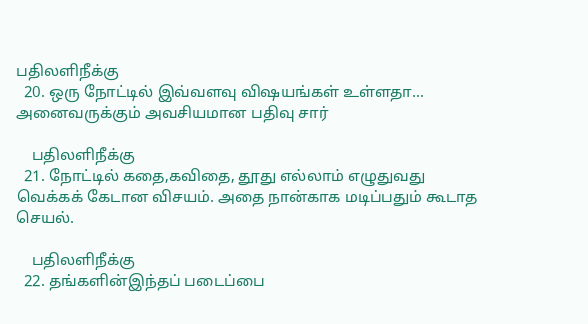பதிலளிநீக்கு
  20. ஒரு நோட்டில் இவ்வளவு விஷயங்கள் உள்ளதா... அனைவருக்கும் அவசியமான பதிவு சார்

    பதிலளிநீக்கு
  21. நோட்டில் கதை,கவிதை, தூது எல்லாம் எழுதுவது வெக்கக் கேடான விசயம். அதை நான்காக மடிப்பதும் கூடாத செயல்.

    பதிலளிநீக்கு
  22. தங்களின்இந்தப் படைப்பை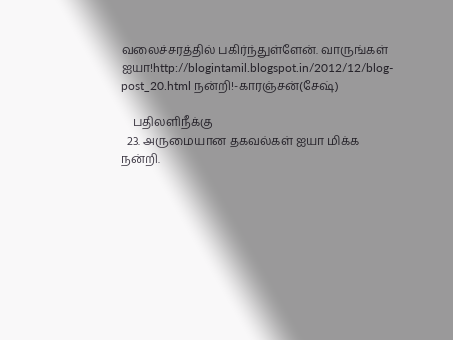வலைச்சரத்தில் பகிர்ந்துள்ளேன். வாருங்கள் ஐயா!http://blogintamil.blogspot.in/2012/12/blog-post_20.html நன்றி!-காரஞ்சன்(சேஷ்)

    பதிலளிநீக்கு
  23. அருமையான தகவல்கள் ஐயா மிக்க நன்றி.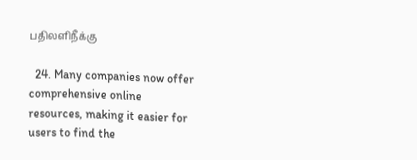பதிலளிநீக்கு

  24. Many companies now offer comprehensive online resources, making it easier for users to find the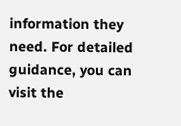information they need. For detailed guidance, you can visit the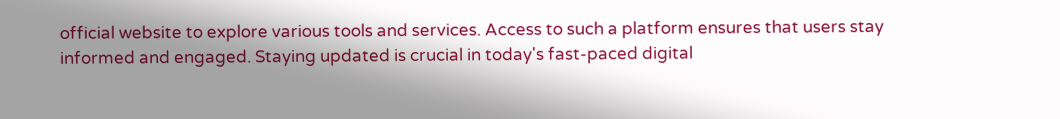official website to explore various tools and services. Access to such a platform ensures that users stay informed and engaged. Staying updated is crucial in today's fast-paced digital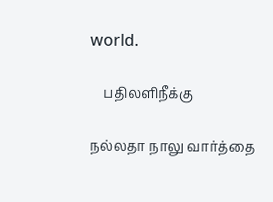world.

    பதிலளிநீக்கு

நல்லதா நாலு வார்த்தை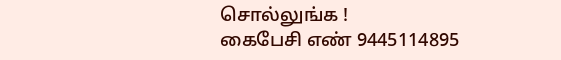சொல்லுங்க !
கைபேசி எண் 9445114895